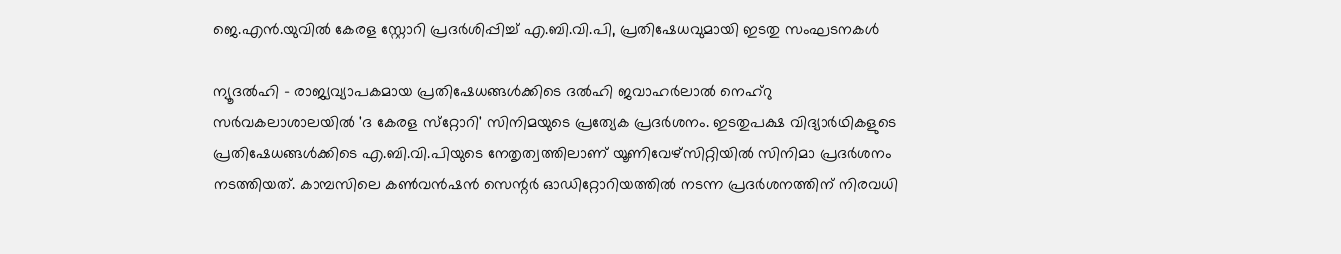ജെ.എന്‍.യുവില്‍ കേരള സ്റ്റോറി പ്രദര്‍ശിപ്പിച്ച് എ.ബി.വി.പി, പ്രതിഷേധവുമായി ഇടതു സംഘടനകള്‍

ന്യൂദല്‍ഹി - രാജ്യവ്യാപകമായ പ്രതിഷേധങ്ങള്‍ക്കിടെ ദല്‍ഹി ജവാഹര്‍ലാല്‍ നെഹ്‌റു സര്‍വകലാശാലയില്‍ 'ദ കേരള സ്‌റ്റോറി' സിനിമയുടെ പ്രത്യേക പ്രദര്‍ശനം. ഇടതുപക്ഷ വിദ്യാര്‍ഥികളുടെ പ്രതിഷേധങ്ങള്‍ക്കിടെ എ.ബി.വി.പിയുടെ നേതൃത്വത്തിലാണ് യൂണിവേഴ്‌സിറ്റിയില്‍ സിനിമാ പ്രദര്‍ശനം നടത്തിയത്. കാമ്പസിലെ കണ്‍വന്‍ഷന്‍ സെന്റര്‍ ഓഡിറ്റോറിയത്തില്‍ നടന്ന പ്രദര്‍ശനത്തിന് നിരവധി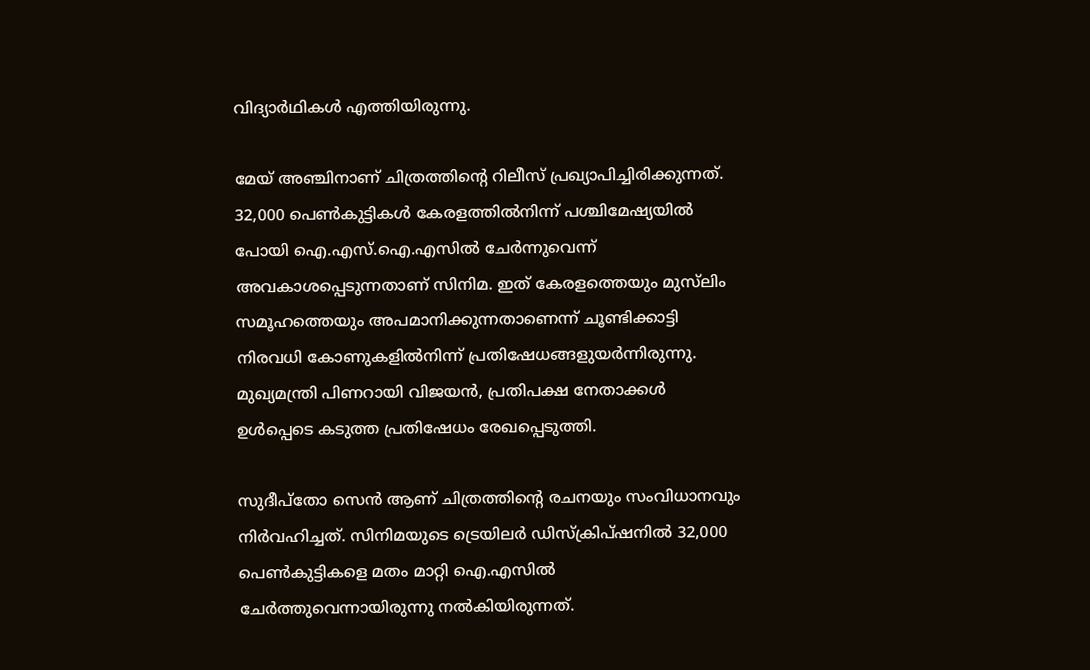വിദ്യാര്‍ഥികള്‍ എത്തിയിരുന്നു.

മേയ് അഞ്ചിനാണ് ചിത്രത്തിന്റെ റിലീസ് പ്രഖ്യാപിച്ചിരിക്കുന്നത്. 32,000 പെണ്‍കുട്ടികള്‍ കേരളത്തില്‍നിന്ന് പശ്ചിമേഷ്യയില്‍ പോയി ഐ.എസ്.ഐ.എസില്‍ ചേര്‍ന്നുവെന്ന് അവകാശപ്പെടുന്നതാണ് സിനിമ. ഇത് കേരളത്തെയും മുസ്‌ലിം സമൂഹത്തെയും അപമാനിക്കുന്നതാണെന്ന് ചൂണ്ടിക്കാട്ടി നിരവധി കോണുകളില്‍നിന്ന് പ്രതിഷേധങ്ങളുയര്‍ന്നിരുന്നു. മുഖ്യമന്ത്രി പിണറായി വിജയന്‍, പ്രതിപക്ഷ നേതാക്കള്‍ ഉള്‍പ്പെടെ കടുത്ത പ്രതിഷേധം രേഖപ്പെടുത്തി.

സുദീപ്‌തോ സെന്‍ ആണ് ചിത്രത്തിന്റെ രചനയും സംവിധാനവും നിര്‍വഹിച്ചത്. സിനിമയുടെ ട്രെയിലര്‍ ഡിസ്‌ക്രിപ്ഷനില്‍ 32,000 പെണ്‍കുട്ടികളെ മതം മാറ്റി ഐ.എസില്‍ ചേര്‍ത്തുവെന്നായിരുന്നു നല്‍കിയിരുന്നത്.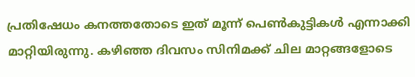പ്രതിഷേധം കനത്തതോടെ ഇത് മൂന്ന് പെണ്‍കുട്ടികള്‍ എന്നാക്കി മാറ്റിയിരുന്നു. കഴിഞ്ഞ ദിവസം സിനിമക്ക് ചില മാറ്റങ്ങളോടെ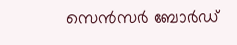സെന്‍സര്‍ ബോര്‍ഡ്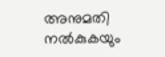അനുമതി നല്‍കുകയും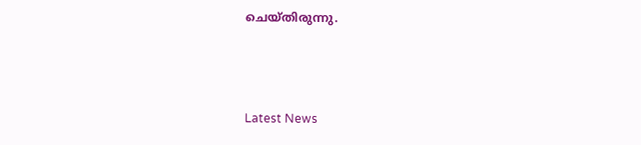ചെയ്തിരുന്നു.



Latest News